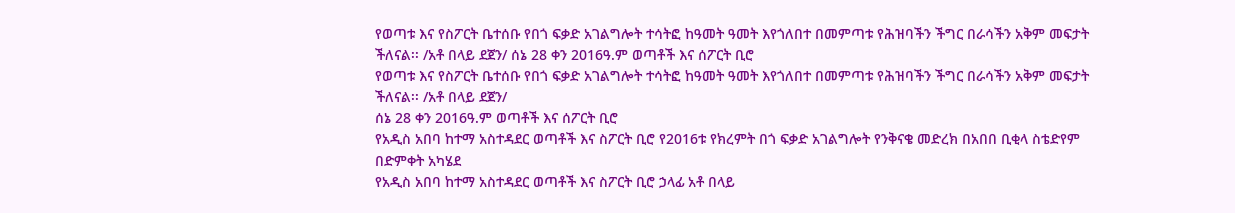የወጣቱ እና የስፖርት ቤተሰቡ የበጎ ፍቃድ አገልግሎት ተሳትፎ ከዓመት ዓመት እየጎለበተ በመምጣቱ የሕዝባችን ችግር በራሳችን አቅም መፍታት ችለናል፡፡ /አቶ በላይ ደጀን/ ሰኔ 28 ቀን 2016ዓ.ም ወጣቶች እና ሰፖርት ቢሮ
የወጣቱ እና የስፖርት ቤተሰቡ የበጎ ፍቃድ አገልግሎት ተሳትፎ ከዓመት ዓመት እየጎለበተ በመምጣቱ የሕዝባችን ችግር በራሳችን አቅም መፍታት ችለናል፡፡ /አቶ በላይ ደጀን/
ሰኔ 28 ቀን 2016ዓ.ም ወጣቶች እና ሰፖርት ቢሮ
የአዲስ አበባ ከተማ አስተዳደር ወጣቶች እና ስፖርት ቢሮ የ2016ቱ የክረምት በጎ ፍቃድ አገልግሎት የንቅናቄ መድረክ በአበበ ቢቂላ ስቴድየም በድምቀት አካሄደ
የአዲስ አበባ ከተማ አስተዳደር ወጣቶች እና ስፖርት ቢሮ ኃላፊ አቶ በላይ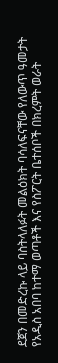ደጀን በመድረኩ ላይ ባስትላለፉት መልዕክት ባሳለፍናቸው የለውጥ ዓመታት የአዲስ አበባ ከተማ ወጣቶች እና የስፖርት ቤተሰቦች በክረምት ወራት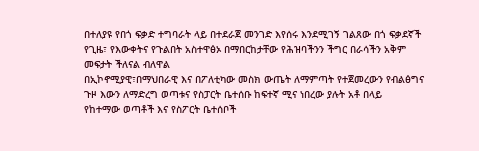በተለያዩ የበጎ ፍቃድ ተግባራት ላይ በተደራጀ መንገድ እየሰሩ እንደሚገኝ ገልጸው በጎ ፍቃደኛች የጊዜ፣ የእውቀትና የጉልበት አስተዋፅኦ በማበርከታቸው የሕዝባችንን ችግር በራሳችን አቅም መፍታት ችለናል ብለዋል
በኢኮኖሚያዊ፣በማህበራዊ እና በፖለቲካው መስክ ውጤት ለማምጣት የተጀመረውን የብልፅግና ጉዞ እውን ለማድረግ ወጣቱና የስፓርት ቤተሰቡ ከፍተኛ ሚና ነበረው ያሉት አቶ በላይ
የከተማው ወጣቶች እና የስፖርት ቤተሰቦች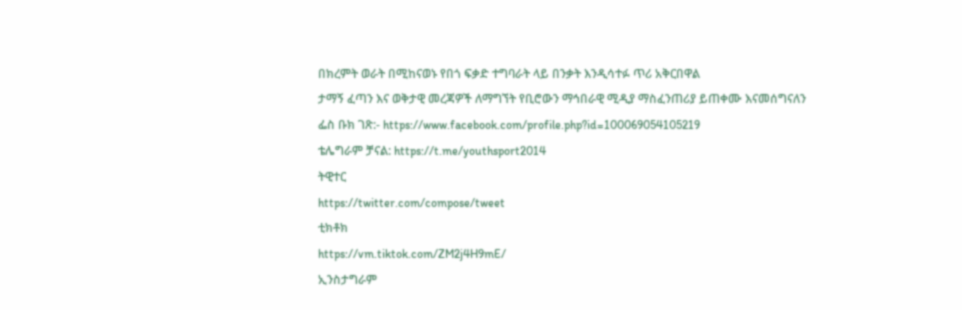በክረምት ወራት በሚከናወኑ የበጎ ፍቃድ ተግባራት ላይ በንቃት እንዲሳተፉ ጥሪ አቅርበዋል
ታማኝ ፈጣን እና ወቅታዊ መረጃዎች ለማግኘት የቢሮውን ማኅበራዊ ሚዲያ ማስፈንጠሪያ ይጠቀሙ እናመሰግናለን
ፌስ ቡክ ገጽ:- https://www.facebook.com/profile.php?id=100069054105219
ቴሌግራም ቻናል: https://t.me/youthsport2014
ትዊተር
https://twitter.com/compose/tweet
ቲክቶክ
https://vm.tiktok.com/ZM2j4H9mE/
ኢንስታግራም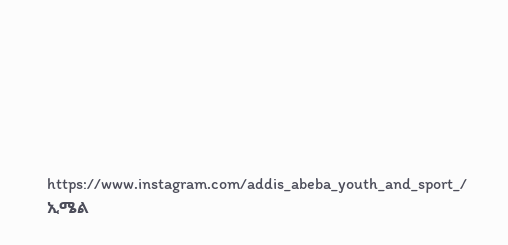https://www.instagram.com/addis_abeba_youth_and_sport_/
ኢሜል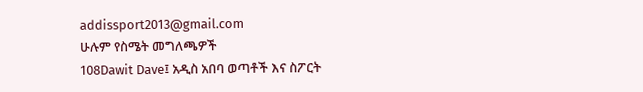addissport2013@gmail.com
ሁሉም የስሜት መግለጫዎች
108Dawit Dave፤ አዲስ አበባ ወጣቶች እና ስፖርት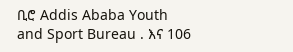ቢሮ Addis Ababa Youth and Sport Bureau . እና 106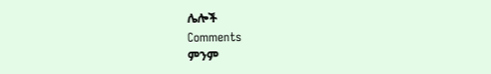ሌሎች
Comments
ምንም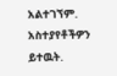አልተገኘም.
አስተያየቶችዎን ይተዉት.